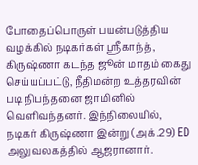போதைப்பொருள் பயன்படுத்திய வழக்கில் நடிகர்கள் ஸ்ரீகாந்த், கிருஷ்ணா கடந்த ஜூன் மாதம் கைது செய்யப்பட்டு, நீதிமன்ற உத்தரவின் படி நிபந்தனை ஜாமினில் வெளிவந்தனர். இந்நிலையில், நடிகர் கிருஷ்ணா இன்று (அக்.29) ED அலுவலகத்தில் ஆஜரானார்.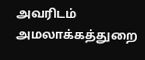அவரிடம் அமலாக்கத்துறை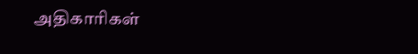அதிகாரிகள்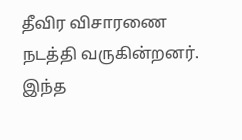தீவிர விசாரணை நடத்தி வருகின்றனர். இந்த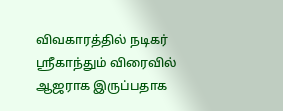விவகாரத்தில் நடிகர் ஸ்ரீகாந்தும் விரைவில் ஆஜராக இருப்பதாக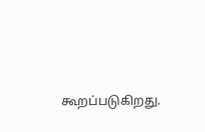கூறப்படுகிறது.